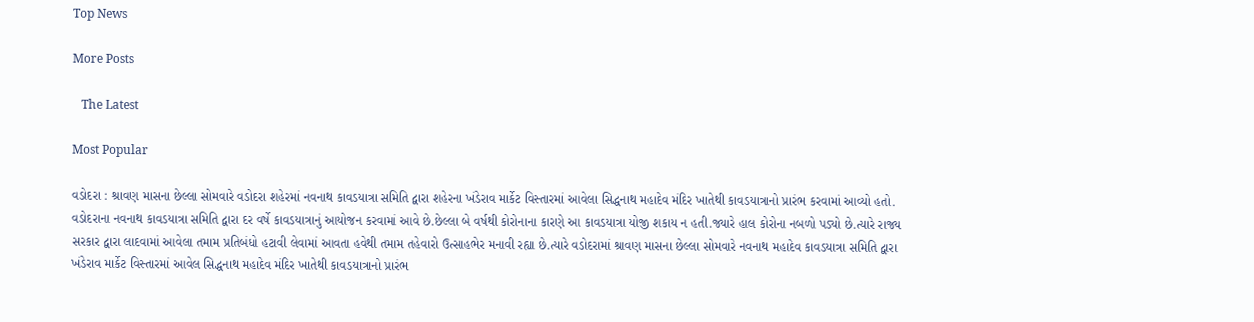Top News

More Posts

   The Latest

Most Popular

વડોદરા : શ્રાવણ માસના છેલ્લા સોમવારે વડોદરા શહેરમાં નવનાથ કાવડયાત્રા સમિતિ દ્વારા શહેરના ખંડેરાવ માર્કેટ વિસ્તારમાં આવેલા સિદ્ધનાથ મહાદેવ મંદિર ખાતેથી કાવડયાત્રાનો પ્રારંભ કરવામાં આવ્યો હતો. વડોદરાના નવનાથ કાવડયાત્રા સમિતિ દ્વારા દર વર્ષે કાવડયાત્રાનું આયોજન કરવામાં આવે છે.છેલ્લા બે વર્ષથી કોરોનાના કારણે આ કાવડયાત્રા યોજી શકાય ન હતી.જ્યારે હાલ કોરોના નબળો પડ્યો છે.ત્યારે રાજ્ય સરકાર દ્વારા લાદવામાં આવેલા તમામ પ્રતિબંધો હટાવી લેવામાં આવતા હવેથી તમામ તહેવારો ઉત્સાહભેર મનાવી રહ્યા છે.ત્યારે વડોદરામાં શ્રાવણ માસના છેલ્લા સોમવારે નવનાથ મહાદેવ કાવડયાત્રા સમિતિ દ્વારા ખંડેરાવ માર્કેટ વિસ્તારમાં આવેલ સિદ્ધનાથ મહાદેવ મંદિર ખાતેથી કાવડયાત્રાનો પ્રારંભ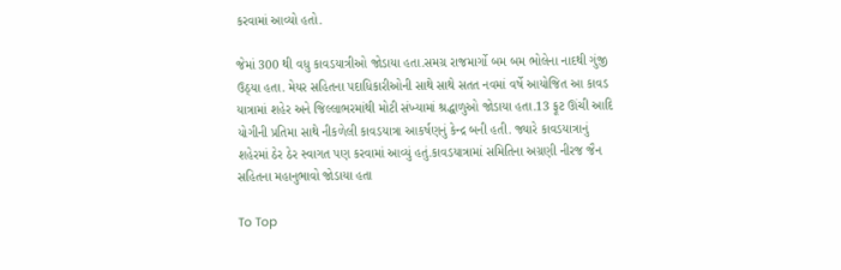કરવામાં આવ્યો હતો.

જેમાં 300 થી વધુ કાવડયાત્રીઓ જોડાયા હતા.સમગ્ર રાજમાર્ગો બમ બમ ભોલેના નાદથી ગુંજી ઉઠ્યા હતા. મેયર સહિતના પદાધિકારીઓની સાથે સાથે સતત નવમાં વર્ષે આયોજિત આ કાવડ યાત્રામાં શહેર અને જિલ્લાભરમાંથી મોટી સંખ્યામાં શ્રદ્ધાળુઓ જોડાયા હતા.13 ફૂટ ઊંચી આદિ યોગીની પ્રતિમા સાથે નીકળેલી કાવડયાત્રા આકર્ષણનું કેન્દ્ર બની હતી. જ્યારે કાવડયાત્રાનું શહેરમાં ઠેર ઠેર સ્વાગત પણ કરવામાં આવ્યું હતું.કાવડયાત્રામાં સમિતિના અગ્રણી નીરજ જૈન સહિતના મહાનુભાવો જોડાયા હતા

To Top